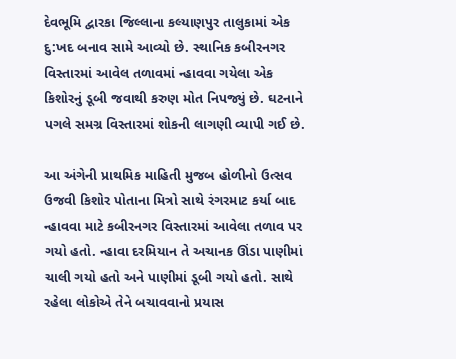દેવભૂમિ દ્વારકા જિલ્લાના કલ્યાણપુર તાલુકામાં એક દુ:ખદ બનાવ સામે આવ્યો છે. સ્થાનિક કબીરનગર વિસ્તારમાં આવેલ તળાવમાં ન્હાવવા ગયેલા એક કિશોરનું ડૂબી જવાથી કરુણ મોત નિપજ્યું છે. ઘટનાને પગલે સમગ્ર વિસ્તારમાં શોકની લાગણી વ્યાપી ગઈ છે.

આ અંગેની પ્રાથમિક માહિતી મુજબ હોળીનો ઉત્સવ ઉજવી કિશોર પોતાના મિત્રો સાથે રંગરમાટ કર્યા બાદ ન્હાવવા માટે કબીરનગર વિસ્તારમાં આવેલા તળાવ પર ગયો હતો. ન્હાવા દરમિયાન તે અચાનક ઊંડા પાણીમાં ચાલી ગયો હતો અને પાણીમાં ડૂબી ગયો હતો. સાથે રહેલા લોકોએ તેને બચાવવાનો પ્રયાસ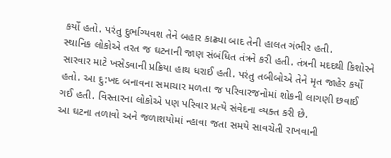કર્યો હતો. પરંતુ દુર્ભાગ્યવશ તેને બહાર કાઢ્યા બાદ તેની હાલત ગંભીર હતી.
સ્થાનિક લોકોએ તરત જ ઘટનાની જાણ સંબંધિત તંત્રને કરી હતી. તંત્રની મદદથી કિશોરને સારવાર માટે ખસેડવાની પ્રક્રિયા હાથ ધરાઈ હતી. પરંતુ તબીબોએ તેને મૃત જાહેર કર્યો હતો. આ દુ:ખદ બનાવના સમાચાર મળતા જ પરિવારજનોમાં શોકની લાગણી છવાઈ ગઈ હતી. વિસ્તારના લોકોએ પણ પરિવાર પ્રત્યે સંવેદના વ્યક્ત કરી છે.
આ ઘટના તળાવો અને જળાશયોમાં ન્હાવા જતા સમયે સાવચેતી રાખવાની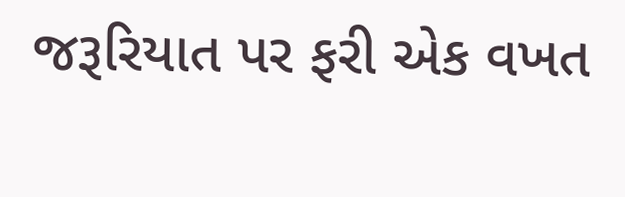જરૂરિયાત પર ફરી એક વખત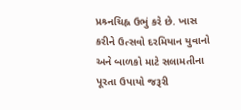પ્રશ્ર્નચિહ્ન ઉભું કરે છે. ખાસ કરીને ઉત્સવો દરમિયાન યુવાનો અને બાળકો માટે સલામતીના પૂરતા ઉપાયો જરૂરી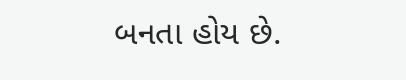બનતા હોય છે.